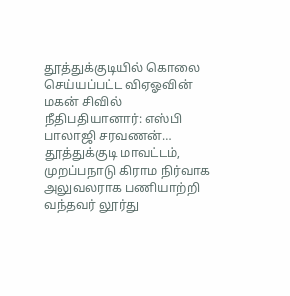தூத்துக்குடியில் கொலை செய்யப்பட்ட விஏஓவின் மகன் சிவில் நீதிபதியானார்: எஸ்பி பாலாஜி சரவணன்…
தூத்துக்குடி மாவட்டம், முறப்பநாடு கிராம நிர்வாக அலுவலராக பணியாற்றி வந்தவர் லூர்து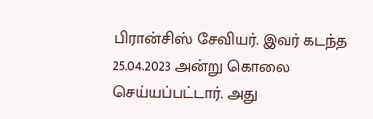பிரான்சிஸ் சேவியர். இவர் கடந்த 25.04.2023 அன்று கொலை செய்யப்பட்டார். அது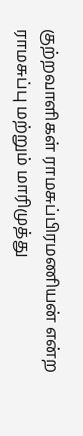குற்றவாளிகள் ராமசுப்பிரமணியன் என்ற ராமசுப்பு மற்றும் மாரிமுத்து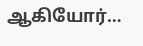ஆகியோர்…